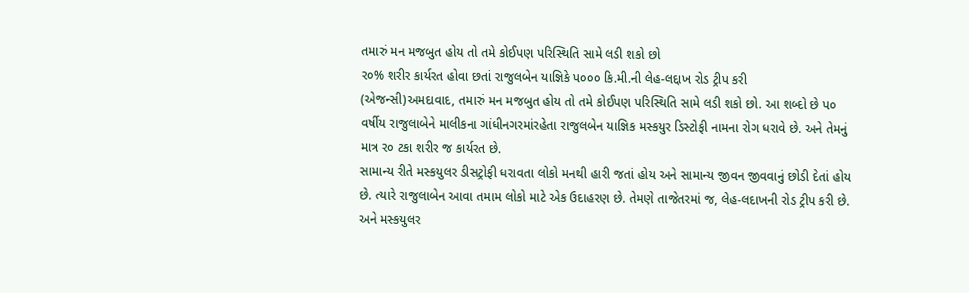તમારું મન મજબુત હોય તો તમે કોઈપણ પરિસ્થિતિ સામે લડી શકો છો
ર૦% શરીર કાર્યરત હોવા છતાં રાજુલબેન યાજ્ઞિકે પ૦૦૦ કિ.મી.ની લેહ-લદ્દાખ રોડ ટ્રીપ કરી
(એજન્સી)અમદાવાદ, તમારું મન મજબુત હોય તો તમે કોઈપણ પરિસ્થિતિ સામે લડી શકો છો. આ શબ્દો છે પ૦ વર્ષીય રાજુલાબેને માલીકના ગાંધીનગરમાંરહેતા રાજુલબેન યાજ્ઞિક મસ્કયુર ડિસ્ટોફી નામના રોગ ધરાવે છે. અને તેમનું માત્ર ર૦ ટકા શરીર જ કાર્યરત છે.
સામાન્ય રીતે મસ્કયુલર ડીસટ્રોફી ધરાવતા લોકો મનથી હારી જતાં હોય અને સામાન્ય જીવન જીવવાનું છોડી દેતાં હોય છે. ત્યારે રાજુલાબેન આવા તમામ લોકો માટે એક ઉદાહરણ છે. તેમણે તાજેતરમાં જ, લેહ-લદાખની રોડ ટ્રીપ કરી છે. અને મસ્કયુલર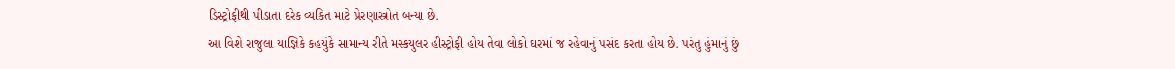ડિસ્ટ્રોફીથી પીડાતા દરેક વ્યકિત માટે પ્રેરણાસ્ત્રોત બન્યા છે.
આ વિશે રાજુલા યાજ્ઞિકે કહયુંકે સામાન્ય રીતે મસ્કયુલર હીસ્ટ્રોફી હોય તેવા લોકો ઘરમાં જ રહેવાનું પસંદ કરતા હોય છે. પરંતુ હુંમાનું છું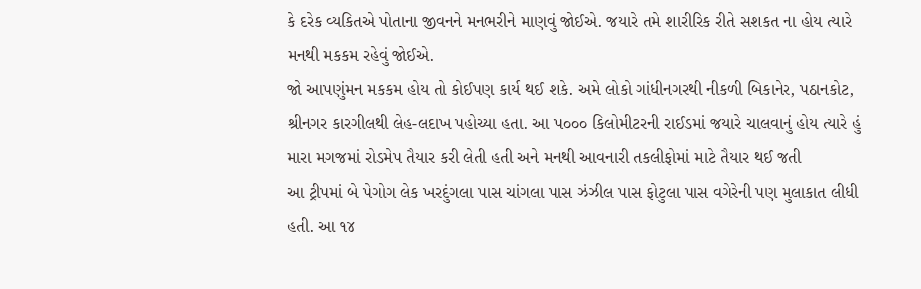કે દરેક વ્યકિતએ પોતાના જીવનને મનભરીને માણવું જોઈએ. જયારે તમે શારીરિક રીતે સશકત ના હોય ત્યારે મનથી મકકમ રહેવું જોઈએ.
જો આપણુંમન મકકમ હોય તો કોઈપણ કાર્ય થઈ શકે. અમે લોકો ગાંધીનગરથી નીકળી બિકાનેર, પઠાનકોટ, શ્રીનગર કારગીલથી લેહ-લદાખ પહોચ્યા હતા. આ પ૦૦૦ કિલોમીટરની રાઈડમાં જયારે ચાલવાનું હોય ત્યારે હું મારા મગજમાં રોડમેપ તૈયાર કરી લેતી હતી અને મનથી આવનારી તકલીફોમાં માટે તૈયાર થઈ જતી
આ ટ્રીપમાં બે પેગોગ લેક ખરદુંગલા પાસ ચાંગલા પાસ ઝંઝીલ પાસ ફોટુલા પાસ વગેરેની પણ મુલાકાત લીધી હતી. આ ૧૪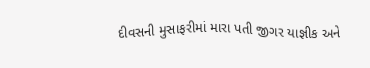દીવસની મુસાફરીમાં મારા પતી જીગર યાજ્ઞીક અને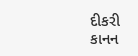દીકરી કાનન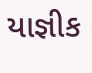યાજ્ઞીક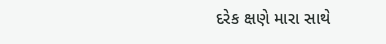દરેક ક્ષણે મારા સાથે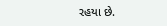રહયા છે.